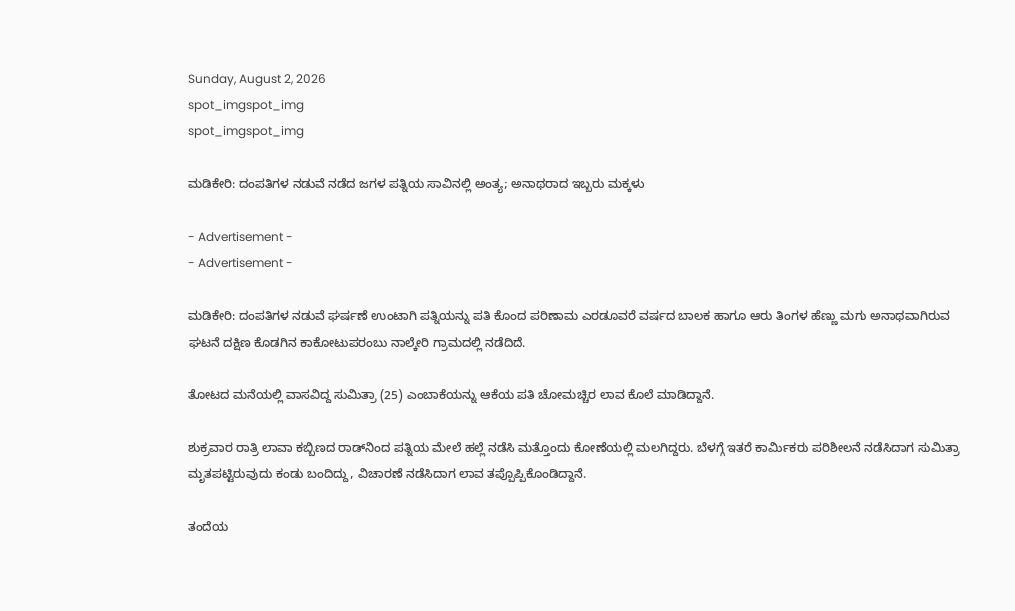Sunday, August 2, 2026
spot_imgspot_img
spot_imgspot_img

ಮಡಿಕೇರಿ: ದಂಪತಿಗಳ ನಡುವೆ ನಡೆದ ಜಗಳ ಪತ್ನಿಯ ಸಾವಿನಲ್ಲಿ ಅಂತ್ಯ; ಅನಾಥರಾದ ಇಬ್ಬರು ಮಕ್ಕಳು

- Advertisement -
- Advertisement -

ಮಡಿಕೇರಿ: ದಂಪತಿಗಳ ನಡುವೆ ಘರ್ಷಣೆ ಉಂಟಾಗಿ ಪತ್ನಿಯನ್ನು ಪತಿ ಕೊಂದ ಪರಿಣಾಮ ಎರಡೂವರೆ ವರ್ಷದ ಬಾಲಕ ಹಾಗೂ ಆರು ತಿಂಗಳ ಹೆಣ್ಣು ಮಗು ಅನಾಥವಾಗಿರುವ ಘಟನೆ ದಕ್ಷಿಣ ಕೊಡಗಿನ ಕಾಕೋಟುಪರಂಬು ನಾಲ್ಕೇರಿ ಗ್ರಾಮದಲ್ಲಿ ನಡೆದಿದೆ.

ತೋಟದ ಮನೆಯಲ್ಲಿ ವಾಸವಿದ್ದ ಸುಮಿತ್ರಾ (25) ಎಂಬಾಕೆಯನ್ನು ಆಕೆಯ ಪತಿ ಚೋಮಚ್ಚಿರ ಲಾವ ಕೊಲೆ ಮಾಡಿದ್ದಾನೆ.

ಶುಕ್ರವಾರ ರಾತ್ರಿ ಲಾವಾ ಕಬ್ಬಿಣದ ರಾಡ್‌ನಿಂದ ಪತ್ನಿಯ ಮೇಲೆ ಹಲ್ಲೆ ನಡೆಸಿ ಮತ್ತೊಂದು ಕೋಣೆಯಲ್ಲಿ ಮಲಗಿದ್ದರು. ಬೆಳಗ್ಗೆ ಇತರೆ ಕಾರ್ಮಿಕರು ಪರಿಶೀಲನೆ ನಡೆಸಿದಾಗ ಸುಮಿತ್ರಾ ಮೃತಪಟ್ಟಿರುವುದು ಕಂಡು ಬಂದಿದ್ದು, ವಿಚಾರಣೆ ನಡೆಸಿದಾಗ ಲಾವ ತಪ್ಪೊಪ್ಪಿಕೊಂಡಿದ್ದಾನೆ.

ತಂದೆಯ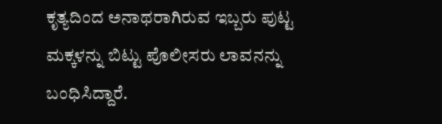ಕೃತ್ಯದಿಂದ ಅನಾಥರಾಗಿರುವ ಇಬ್ಬರು ಪುಟ್ಟ ಮಕ್ಕಳನ್ನು ಬಿಟ್ಟು ಪೊಲೀಸರು ಲಾವನನ್ನು ಬಂಧಿಸಿದ್ದಾರೆ.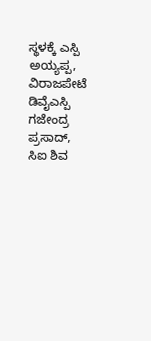ಸ್ಥಳಕ್ಕೆ ಎಸ್ಪಿ ಅಯ್ಯಪ್ಪ, ವಿರಾಜಪೇಟೆ ಡಿವೈಎಸ್ಪಿ ಗಜೇಂದ್ರ ಪ್ರಸಾದ್, ಸಿಐ ಶಿವ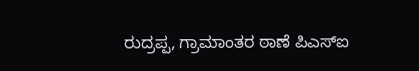ರುದ್ರಪ್ಪ, ಗ್ರಾಮಾಂತರ ಠಾಣೆ ಪಿಎಸ್ಐ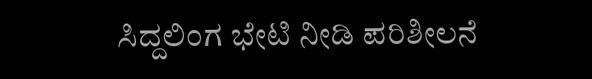ಸಿದ್ದಲಿಂಗ ಭೇಟಿ ನೀಡಿ ಪರಿಶೀಲನೆ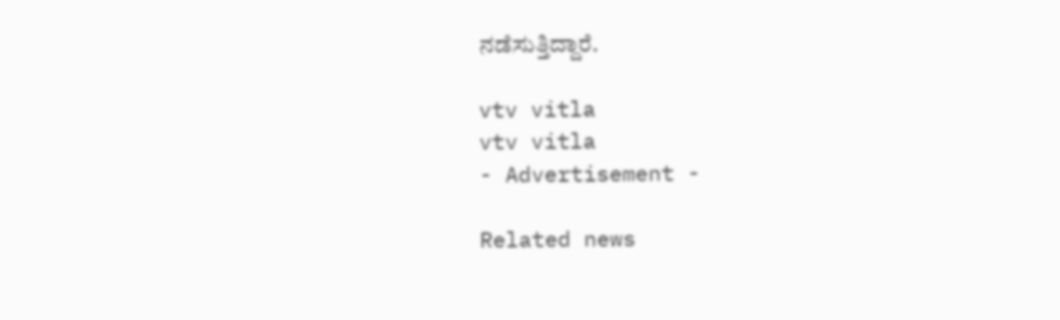ನಡೆಸುತ್ತಿದ್ದಾರೆ.

vtv vitla
vtv vitla
- Advertisement -

Related news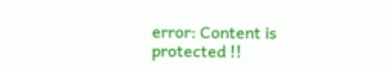error: Content is protected !!